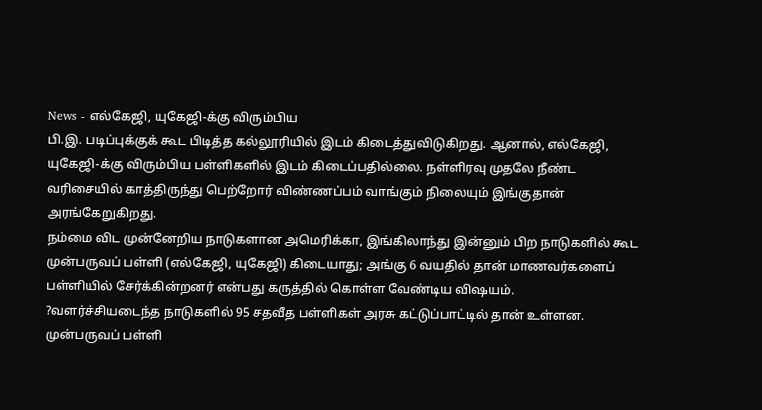News - எல்கேஜி, யுகேஜி-க்கு விரும்பிய
பி.இ. படிப்புக்குக் கூட பிடித்த கல்லூரியில் இடம் கிடைத்துவிடுகிறது. ஆனால், எல்கேஜி, யுகேஜி-க்கு விரும்பிய பள்ளிகளில் இடம் கிடைப்பதில்லை. நள்ளிரவு முதலே நீண்ட வரிசையில் காத்திருந்து பெற்றோர் விண்ணப்பம் வாங்கும் நிலையும் இங்குதான் அரங்கேறுகிறது.
நம்மை விட முன்னேறிய நாடுகளான அமெரிக்கா, இங்கிலாந்து இன்னும் பிற நாடுகளில் கூட முன்பருவப் பள்ளி (எல்கேஜி, யுகேஜி) கிடையாது; அங்கு 6 வயதில் தான் மாணவர்களைப் பள்ளியில் சேர்க்கின்றனர் என்பது கருத்தில் கொள்ள வேண்டிய விஷயம்.
?வளர்ச்சியடைந்த நாடுகளில் 95 சதவீத பள்ளிகள் அரசு கட்டுப்பாட்டில் தான் உள்ளன. முன்பருவப் பள்ளி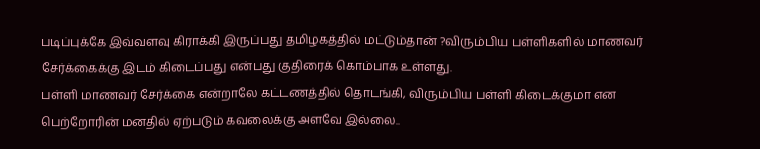படிப்புக்கே இவ்வளவு கிராக்கி இருப்பது தமிழகத்தில் மட்டும்தான் ?விரும்பிய பள்ளிகளில் மாணவர் சேர்க்கைக்கு இடம் கிடைப்பது என்பது குதிரைக் கொம்பாக உள்ளது.
பள்ளி மாணவர் சேர்க்கை என்றாலே கட்டணத்தில் தொடங்கி, விரும்பிய பள்ளி கிடைக்குமா என பெற்றோரின் மனதில் ஏற்படும் கவலைக்கு அளவே இல்லை..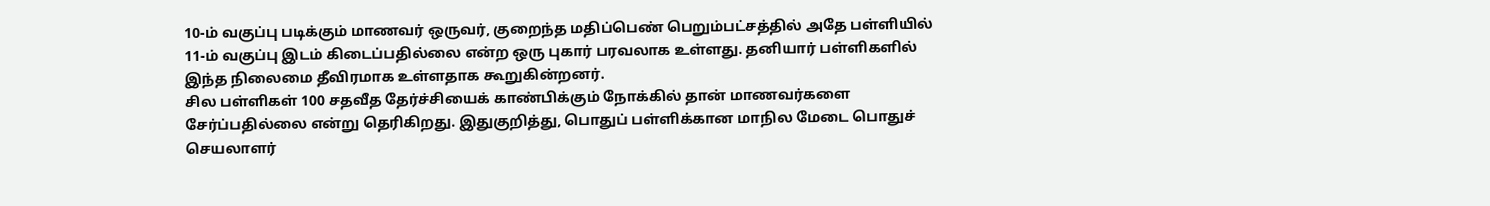10-ம் வகுப்பு படிக்கும் மாணவர் ஒருவர், குறைந்த மதிப்பெண் பெறும்பட்சத்தில் அதே பள்ளியில் 11-ம் வகுப்பு இடம் கிடைப்பதில்லை என்ற ஒரு புகார் பரவலாக உள்ளது. தனியார் பள்ளிகளில் இந்த நிலைமை தீவிரமாக உள்ளதாக கூறுகின்றனர்.
சில பள்ளிகள் 100 சதவீத தேர்ச்சியைக் காண்பிக்கும் நோக்கில் தான் மாணவர்களை சேர்ப்பதில்லை என்று தெரிகிறது. இதுகுறித்து, பொதுப் பள்ளிக்கான மாநில மேடை பொதுச் செயலாளர்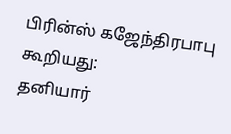பிரின்ஸ் கஜேந்திரபாபு கூறியது:
தனியார்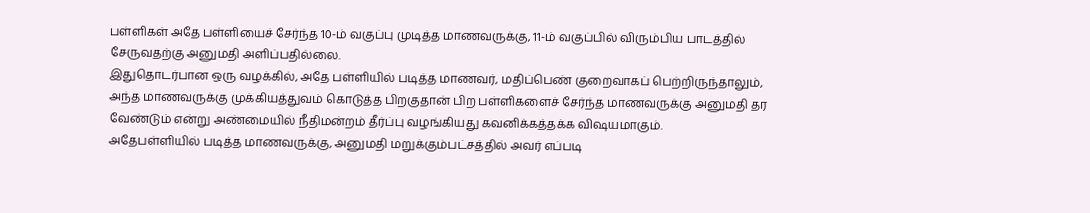பள்ளிகள் அதே பள்ளியைச் சேர்ந்த 10-ம் வகுப்பு முடித்த மாணவருக்கு, 11-ம் வகுப்பில் விரும்பிய பாடத்தில் சேருவதற்கு அனுமதி அளிப்பதில்லை.
இதுதொடர்பான ஒரு வழக்கில், அதே பள்ளியில் படித்த மாணவர், மதிப்பெண் குறைவாகப் பெற்றிருந்தாலும், அந்த மாணவருக்கு முக்கியத்துவம் கொடுத்த பிறகுதான் பிற பள்ளிகளைச் சேர்ந்த மாணவருக்கு அனுமதி தர வேண்டும் என்று அண்மையில் நீதிமன்றம் தீர்ப்பு வழங்கியது கவனிக்கத்தக்க விஷயமாகும்.
அதேபள்ளியில் படித்த மாணவருக்கு, அனுமதி மறுக்கும்பட்சத்தில் அவர் எப்படி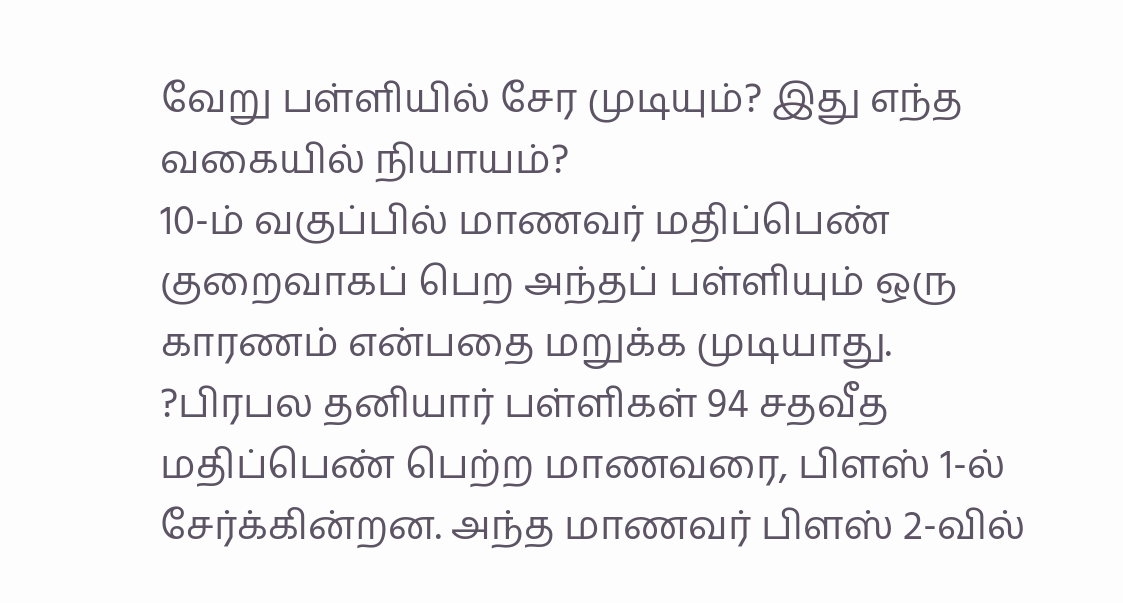வேறு பள்ளியில் சேர முடியும்? இது எந்த வகையில் நியாயம்?
10-ம் வகுப்பில் மாணவர் மதிப்பெண் குறைவாகப் பெற அந்தப் பள்ளியும் ஒரு காரணம் என்பதை மறுக்க முடியாது.
?பிரபல தனியார் பள்ளிகள் 94 சதவீத மதிப்பெண் பெற்ற மாணவரை, பிளஸ் 1-ல் சேர்க்கின்றன. அந்த மாணவர் பிளஸ் 2-வில்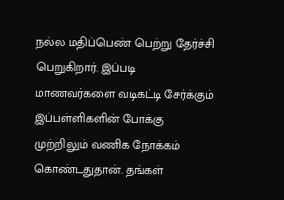நல்ல மதிப்பெண் பெற்று தேர்ச்சி பெறுகிறார். இப்படி மாணவர்களை வடிகட்டி சேர்க்கும் இப்பள்ளிகளின் போக்கு முற்றிலும் வணிக நோக்கம் கொண்டதுதான். தங்கள்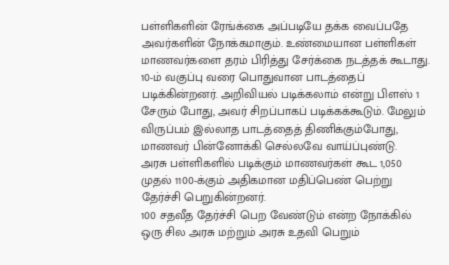பள்ளிகளின் ரேங்க்கை அப்படியே தக்க வைப்பதே அவர்களின் நோக்கமாகும். உண்மையான பள்ளிகள் மாணவர்களை தரம் பிரித்து சேர்க்கை நடத்தக் கூடாது.
10-ம் வகுப்பு வரை பொதுவான பாடத்தைப் படிக்கின்றனர். அறிவியல் படிக்கலாம் என்று பிளஸ் 1 சேரும் போது, அவர் சிறப்பாகப் படிக்கக்கூடும். மேலும் விருப்பம் இல்லாத பாடத்தைத் திணிக்கும்போது, மாணவர் பின்னோக்கி செல்லவே வாய்ப்புண்டு.
அரசு பள்ளிகளில் படிக்கும் மாணவர்கள் கூட 1,050 முதல் 1100-க்கும் அதிகமான மதிப்பெண் பெற்று தேர்ச்சி பெறுகின்றனர்.
100 சதவீத தேர்ச்சி பெற வேண்டும் என்ற நோக்கில் ஒரு சில அரசு மற்றும் அரசு உதவி பெறும்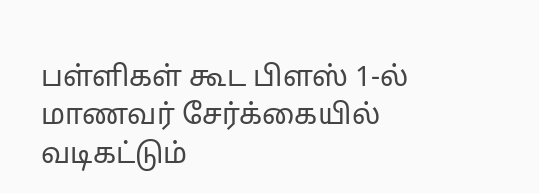பள்ளிகள் கூட பிளஸ் 1-ல் மாணவர் சேர்க்கையில் வடிகட்டும்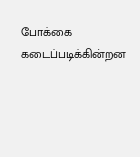போக்கை கடைப்படிக்கின்றன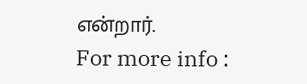என்றார்.
For more info :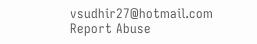vsudhir27@hotmail.com
Report Abuse